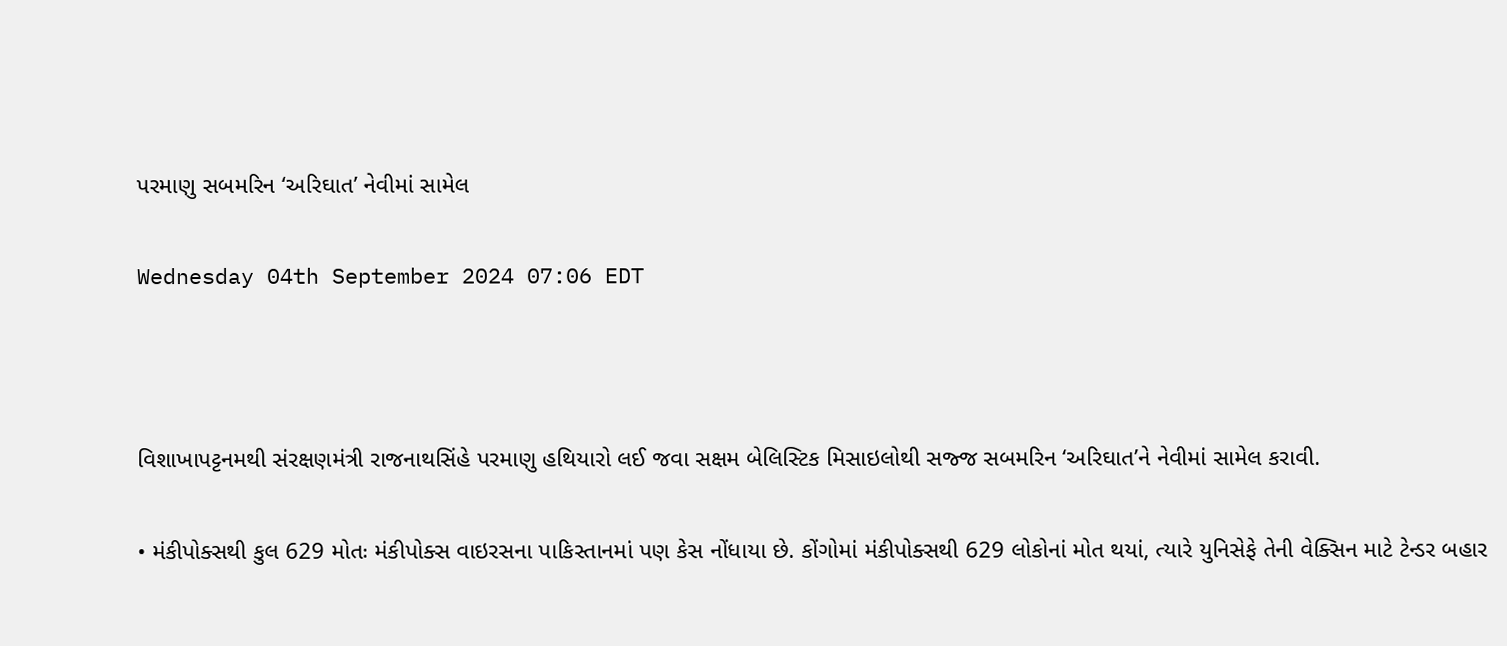પરમાણુ સબમરિન ‘અરિઘાત’ નેવીમાં સામેલ

Wednesday 04th September 2024 07:06 EDT



વિશાખાપટ્ટનમથી સંરક્ષણમંત્રી રાજનાથસિંહે પરમાણુ હથિયારો લઈ જવા સક્ષમ બેલિસ્ટિક મિસાઇલોથી સજ્જ સબમરિન ‘અરિઘાત’ને નેવીમાં સામેલ કરાવી.

• મંકીપોક્સથી કુલ 629 મોતઃ મંકીપોક્સ વાઇરસના પાકિસ્તાનમાં પણ કેસ નોંધાયા છે. કોંગોમાં મંકીપોક્સથી 629 લોકોનાં મોત થયાં, ત્યારે યુનિસેફે તેની વેક્સિન માટે ટેન્ડર બહાર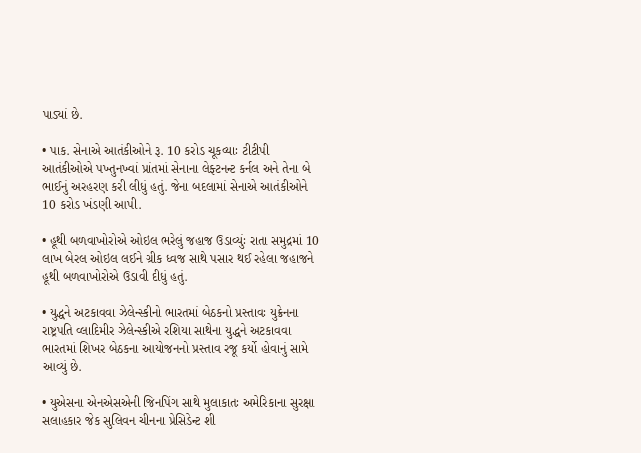પાડ્યાં છે.

• પાક. સેનાએ આતંકીઓને રૂ. 10 કરોડ ચૂકવ્યાઃ ટીટીપી આતંકીઓએ પખ્તુનખ્વાં પ્રાંતમાં સેનાના લેફ્ટનન્ટ કર્નલ અને તેના બે ભાઈનું અરહરણ કરી લીધું હતું. જેના બદલામાં સેનાએ આતંકીઓને 10 કરોડ ખંડણી આપી.

• હૂથી બળવાખોરોએ ઓઇલ ભરેલું જહાજ ઉડાવ્યુંઃ રાતા સમુદ્રમાં 10 લાખ બેરલ ઓઇલ લઈને ગ્રીક ધ્વજ સાથે પસાર થઈ રહેલા જહાજને હૂથી બળવાખોરોએ ઉડાવી દીધું હતું.

• યુદ્ધને અટકાવવા ઝેલેન્સ્કીનો ભારતમાં બેઠકનો પ્રસ્તાવઃ યુક્રેનના રાષ્ટ્રપતિ વ્લાદિમીર ઝેલેન્સ્કીએ રશિયા સાથેના યુદ્ધને અટકાવવા ભારતમાં શિખર બેઠકના આયોજનનો પ્રસ્તાવ રજૂ કર્યો હોવાનું સામે આવ્યું છે.

• યુએસના એનએસએની જિનપિંગ સાથે મુલાકાતઃ અમેરિકાના સુરક્ષા સલાહકાર જેક સુલિવન ચીનના પ્રેસિડેન્ટ શી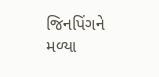જિનપિંગને મળ્યા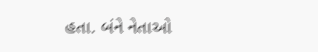હતા. બંને નેતાઓ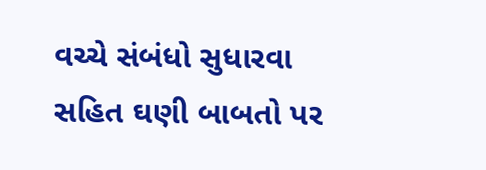વચ્ચે સંબંધો સુધારવા સહિત ઘણી બાબતો પર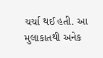ચર્ચા થઈ હતી. આ મુલાકાતથી અનેક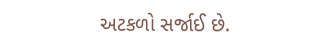અટકળો સર્જાઈ છે.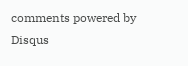comments powered by Disqus